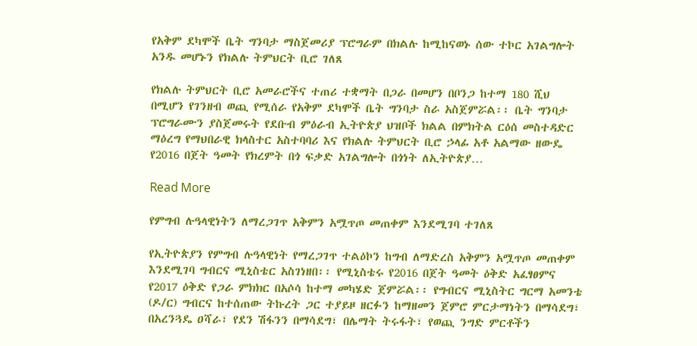የአቅም ደካሞች ቤት ግንባታ ማስጀመሪያ ፕሮግራም በክልሉ ከሚከናወኑ ሰው ተኮር አገልግሎት አንዱ መሆኑን የክልሉ ትምህርት ቢሮ ገለጸ

የክልሉ ትምህርት ቢሮ አመራሮችና ተጠሪ ተቋማት በጋራ በመሆን በቦንጋ ከተማ 180 ሺህ በሚሆን የገንዘብ ወጪ የሚሰራ የአቅም ደካሞች ቤት ግንባታ ስራ አስጀምሯል፡፡ ቤት ግንባታ ፕሮግራሙን ያስጀመሩት የደቡብ ምዕራብ ኢትዮጵያ ህዝቦች ክልል በምክትል ርዕሰ መስተዳድር ማዕረግ የማህበራዊ ክላስተር አስተባባሪ እና የክልሉ ትምህርት ቢሮ ኃላፊ አቶ አልማው ዘውዴ የ2016 በጀት ዓመት የክረምት በጎ ፍቃድ አገልግሎት በጎነት ለኢትዮጵያ…

Read More

የምግብ ሉዓላዊነትን ለማረጋገጥ አቅምን አሟጥጦ መጠቀም እንደሚገባ ተገለጸ

የኢትዮጵያን የምግብ ሉዓላዊነት የማረጋገጥ ተልዕኮን ከግብ ለማድረስ አቅምን አሟጥጦ መጠቀም እንደሚገባ ግብርና ሚኒስቴር አስገነዘበ፡፡ የሚኒስቴሩ የ2016 በጀት ዓመት ዕቅድ አፈፃፀምና የ2017 ዕቅድ የጋራ ምክክር በአሶሳ ከተማ መካሄድ ጀምሯል፡፡ የግብርና ሚኒስትር ግርማ አመንቴ (ዶ/ር) ግብርና ከተሰጠው ትኩረት ጋር ተያይዞ ዘርፉን ከማዘመን ጀምሮ ምርታማነትን በማሳደግ፣ በአረንጓዴ ዐሻራ፣ የደን ሽፋንን በማሳደግ፣ በሌማት ትሩፋት፣ የወጪ ንግድ ምርቶችን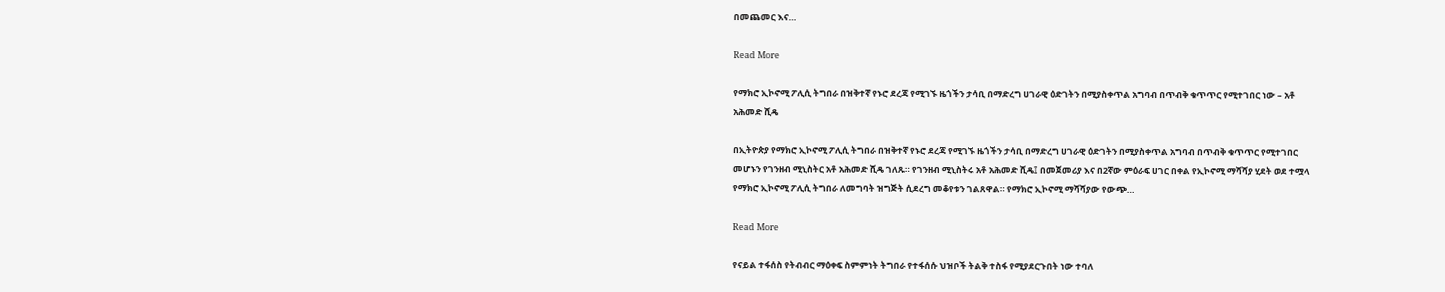በመጨመር እና…

Read More

የማክሮ ኢኮኖሚ ፖሊሲ ትግበራ በዝቅተኛ የኑሮ ደረጃ የሚገኙ ዜጎችን ታሳቢ በማድረግ ሀገራዊ ዕድገትን በሚያስቀጥል አግባብ በጥብቅ ቁጥጥር የሚተገበር ነው – አቶ አሕመድ ሺዴ

በኢትዮጵያ የማክሮ ኢኮኖሚ ፖሊሲ ትግበራ በዝቅተኛ የኑሮ ደረጃ የሚገኙ ዜጎችን ታሳቢ በማድረግ ሀገራዊ ዕድገትን በሚያስቀጥል አግባብ በጥብቅ ቁጥጥር የሚተገበር መሆኑን የገንዘብ ሚኒስትር አቶ አሕመድ ሺዴ ገለጹ። የገንዘብ ሚኒስትሩ አቶ አሕመድ ሺዴ፤ በመጀመሪያ እና በ2ኛው ምዕራፍ ሀገር በቀል የኢኮኖሚ ማሻሻያ ሂደት ወደ ተሟላ የማክሮ ኢኮኖሚ ፖሊሲ ትግበራ ለመግባት ዝግጅት ሲደረግ መቆየቱን ገልጸዋል። የማክሮ ኢኮኖሚ ማሻሻያው የውጭ…

Read More

የናይል ተፋሰስ የትብብር ማዕቀፍ ስምምነት ትግበራ የተፋሰሱ ህዝቦች ትልቅ ተስፋ የሚያደርጉበት ነው ተባለ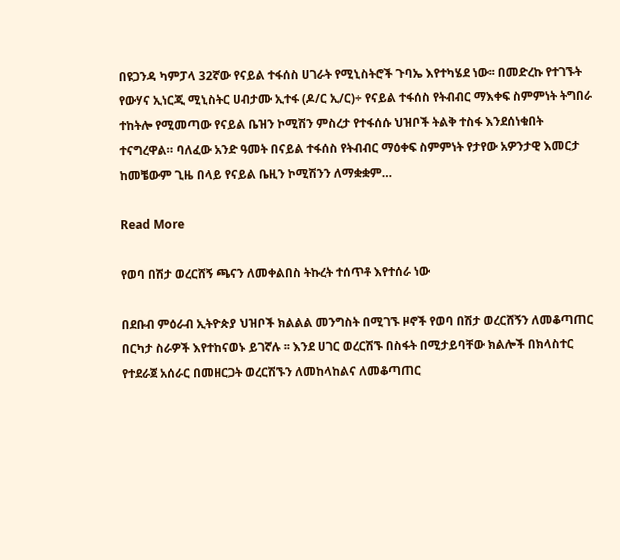በዩጋንዳ ካምፓላ 32ኛው የናይል ተፋሰስ ሀገራት የሚኒስትሮች ጉባኤ እየተካሄደ ነው፡፡ በመድረኩ የተገኙት የውሃና ኢነርጂ ሚኒስትር ሀብታሙ ኢተፋ (ዶ/ር ኢ/ር)÷ የናይል ተፋሰስ የትብብር ማእቀፍ ስምምነት ትግበራ ተከትሎ የሚመጣው የናይል ቤዝን ኮሚሽን ምስረታ የተፋሰሱ ህዝቦች ትልቅ ተስፋ እንደሰነቁበት ተናግረዋል። ባለፈው አንድ ዓመት በናይል ተፋሰስ የትብብር ማዕቀፍ ስምምነት የታየው አዎንታዊ እመርታ ከመቼውም ጊዜ በላይ የናይል ቤዚን ኮሚሽንን ለማቋቋም…

Read More

የወባ በሽታ ወረርሸኝ ጫናን ለመቀልበስ ትኩረት ተሰጥቶ እየተሰራ ነው

በደቡብ ምዕራብ ኢትዮጵያ ህዝቦች ክልልል መንግስት በሚገኙ ዞኖች የወባ በሽታ ወረርሸኝን ለመቆጣጠር በርካታ ስራዎች እየተከናወኑ ይገኛሉ ፡፡ እንደ ሀገር ወረርሽኙ በስፋት በሚታይባቸው ክልሎች በክላስተር የተደራጀ አሰራር በመዘርጋት ወረርሽኙን ለመከላከልና ለመቆጣጠር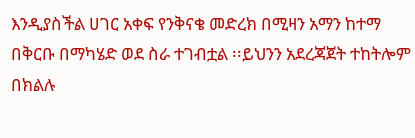እንዲያስችል ሀገር አቀፍ የንቅናቄ መድረክ በሚዛን አማን ከተማ በቅርቡ በማካሄድ ወደ ስራ ተገብቷል ፡፡ይህንን አደረጃጀት ተከትሎም በክልሉ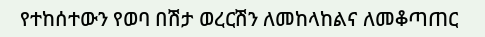የተከሰተውን የወባ በሽታ ወረርሽን ለመከላከልና ለመቆጣጠር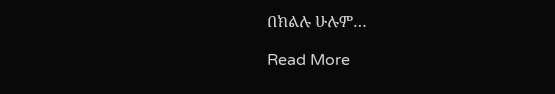በክልሉ ሁሉም…

Read More